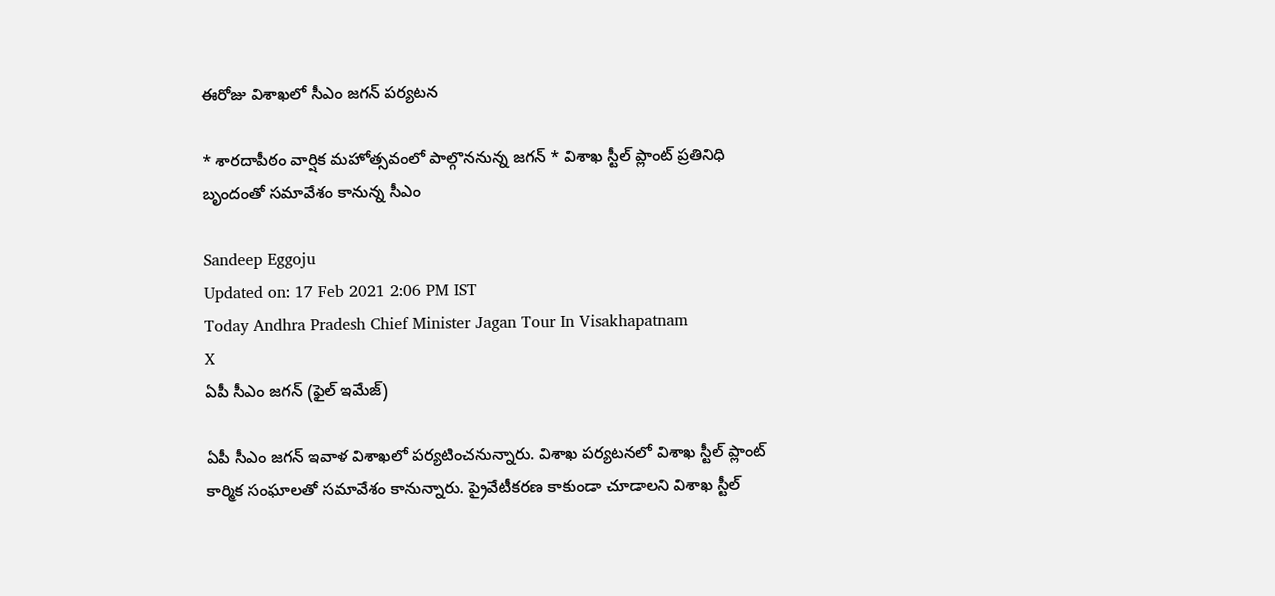ఈరోజు విశాఖలో సీఎం జగన్‌ పర్యటన

* శారదాపీఠం వార్షిక మహోత్సవంలో పాల్గొననున్న జగన్‌ * విశాఖ స్టీల్‌ ప్లాంట్‌ ప్రతినిధి బృందంతో సమావేశం కానున్న సీఎం

Sandeep Eggoju
Updated on: 17 Feb 2021 2:06 PM IST
Today Andhra Pradesh Chief Minister Jagan Tour In Visakhapatnam
X
ఏపీ సీఎం జగన్ (ఫైల్ ఇమేజ్)

ఏపీ సీఎం జగన్‌ ఇవాళ విశాఖలో పర్యటించనున్నారు. విశాఖ పర్యటనలో విశాఖ స్టీల్ ప్లాంట్ కార్మిక సంఘాలతో సమావేశం కానున్నారు. ప్రైవేటీకరణ కాకుండా చూడాలని విశాఖ స్టీల్‌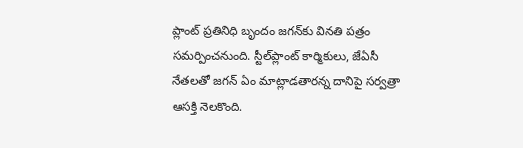ప్లాంట్‌ ప్రతినిధి బృందం జగన్‌కు వినతి పత్రం సమర్పించనుంది. స్టీల్‌ప్లాంట్‌ కార్మికులు, జేఏసీ నేతలతో జగన్‌ ఏం మాట్లాడతారన్న దానిపై సర్వత్రా ఆసక్తి నెలకొంది.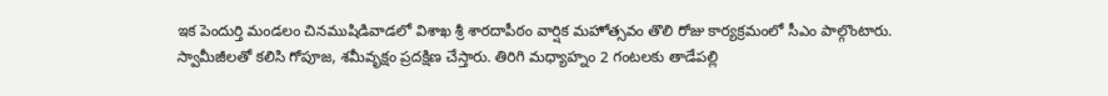ఇక పెందుర్తి మండలం చినముషిడివాడలో విశాఖ శ్రీ శారదాపీఠం వార్షిక మహోత్సవం తొలి రోజు కార్యక్రమంలో సీఎం పాల్గొంటారు. స్వామీజీలతో కలిసి గోపూజ, శమీవృక్షం ప్రదక్షిణ చేస్తారు. తిరిగి మధ్యాహ్నం 2 గంటలకు తాడేపల్లి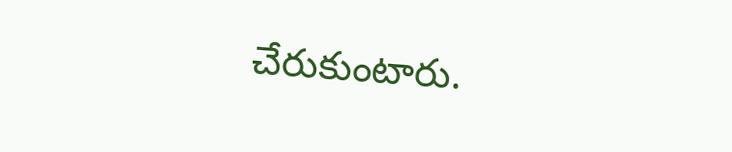చేరుకుంటారు.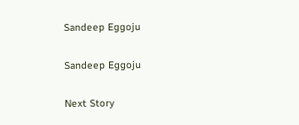Sandeep Eggoju

Sandeep Eggoju

Next Story